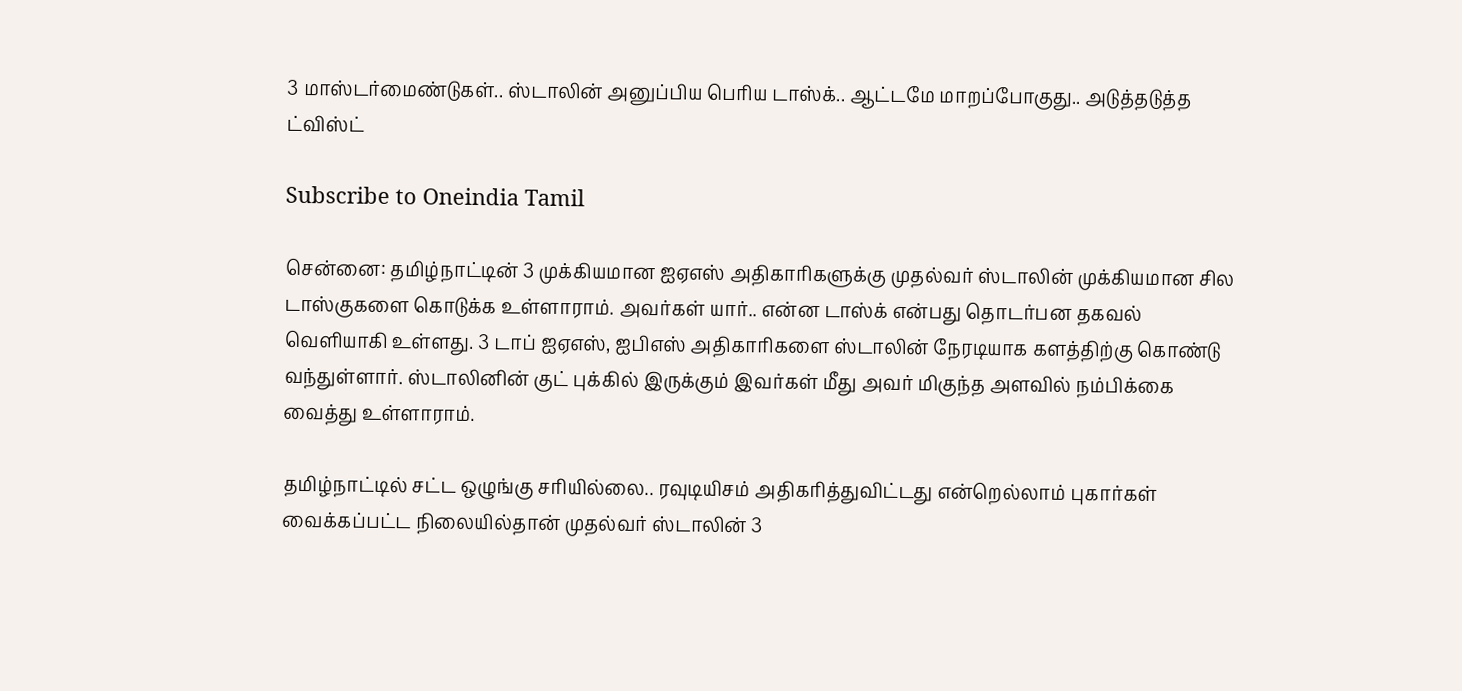3 மாஸ்டர்மைண்டுகள்.. ஸ்டாலின் அனுப்பிய பெரிய டாஸ்க்.. ஆட்டமே மாறப்போகுது.. அடுத்தடுத்த ட்விஸ்ட்

Subscribe to Oneindia Tamil

சென்னை: தமிழ்நாட்டின் 3 முக்கியமான ஐஏஎஸ் அதிகாரிகளுக்கு முதல்வர் ஸ்டாலின் முக்கியமான சில டாஸ்குகளை கொடுக்க உள்ளாராம். அவர்கள் யார்.. என்ன டாஸ்க் என்பது தொடர்பன தகவல் வெளியாகி உள்ளது. 3 டாப் ஐஏஎஸ், ஐபிஎஸ் அதிகாரிகளை ஸ்டாலின் நேரடியாக களத்திற்கு கொண்டு வந்துள்ளார். ஸ்டாலினின் குட் புக்கில் இருக்கும் இவர்கள் மீது அவர் மிகுந்த அளவில் நம்பிக்கை வைத்து உள்ளாராம்.

தமிழ்நாட்டில் சட்ட ஒழுங்கு சரியில்லை.. ரவுடியிசம் அதிகரித்துவிட்டது என்றெல்லாம் புகார்கள் வைக்கப்பட்ட நிலையில்தான் முதல்வர் ஸ்டாலின் 3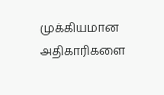முக்கியமான அதிகாரிகளை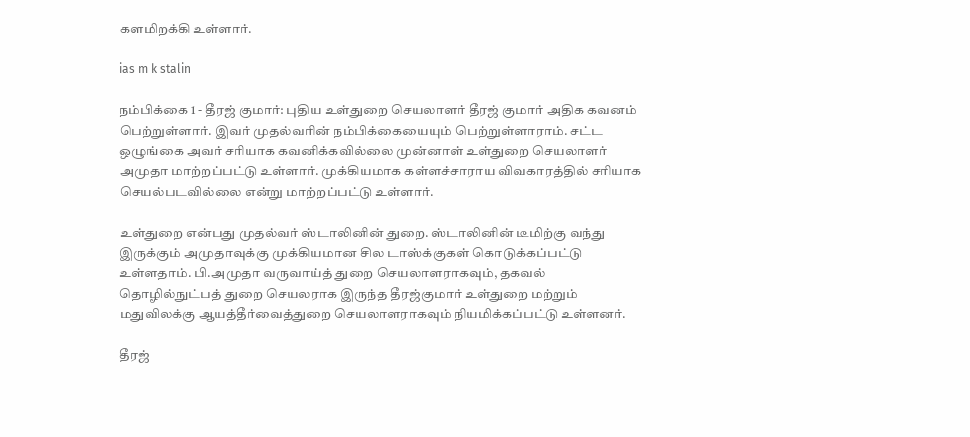களமிறக்கி உள்ளார்.

ias m k stalin

நம்பிக்கை 1 - தீரஜ் குமார்: புதிய உள்துறை செயலாளர் தீரஜ் குமார் அதிக கவனம் பெற்றுள்ளார். இவர் முதல்வரின் நம்பிக்கையையும் பெற்றுள்ளாராம். சட்ட ஒழுங்கை அவர் சரியாக கவனிக்கவில்லை முன்னாள் உள்துறை செயலாளர் அமுதா மாற்றப்பட்டு உள்ளார். முக்கியமாக கள்ளச்சாராய விவகாரத்தில் சரியாக செயல்படவில்லை என்று மாற்றப்பட்டு உள்ளார்.

உள்துறை என்பது முதல்வர் ஸ்டாலினின் துறை. ஸ்டாலினின் டீமிற்கு வந்து இருக்கும் அமுதாவுக்கு முக்கியமான சில டாஸ்க்குகள் கொடுக்கப்பட்டு உள்ளதாம். பி.அமுதா வருவாய்த் துறை செயலாளராகவும், தகவல் தொழில்நுட்பத் துறை செயலராக இருந்த தீரஜ்குமார் உள்துறை மற்றும் மதுவிலக்கு ஆயத்தீர்வைத்துறை செயலாளராகவும் நியமிக்கப்பட்டு உள்ளனர்.

தீரஜ்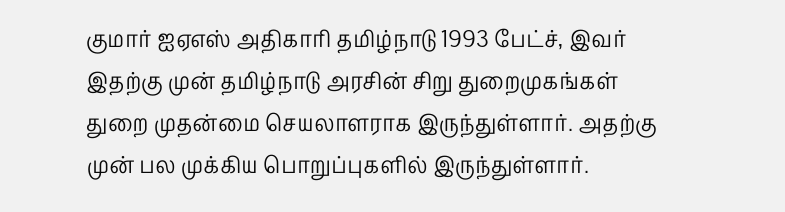குமார் ஐஏஎஸ் அதிகாரி தமிழ்நாடு 1993 பேட்ச், இவர் இதற்கு முன் தமிழ்நாடு அரசின் சிறு துறைமுகங்கள் துறை முதன்மை செயலாளராக இருந்துள்ளார். அதற்கு முன் பல முக்கிய பொறுப்புகளில் இருந்துள்ளார்.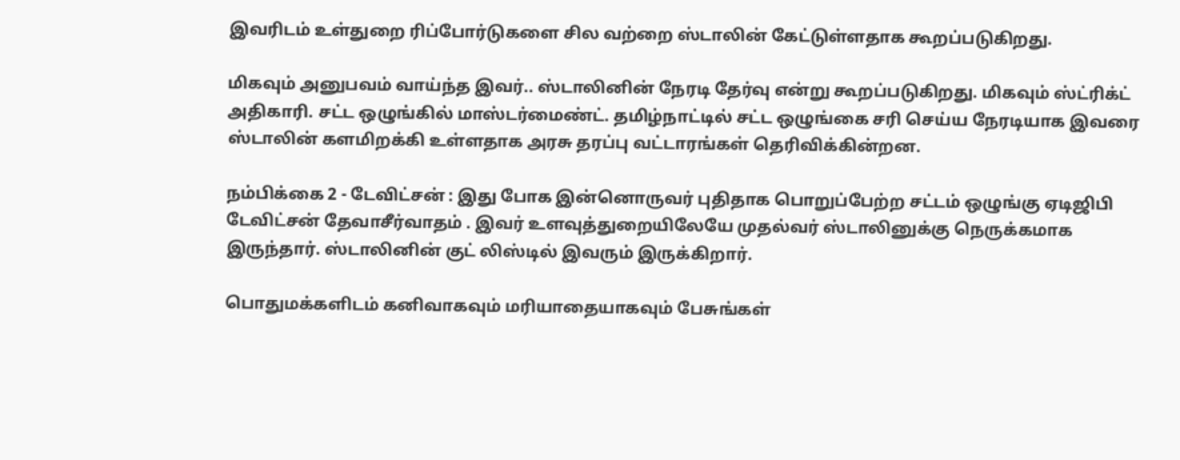இவரிடம் உள்துறை ரிப்போர்டுகளை சில வற்றை ஸ்டாலின் கேட்டுள்ளதாக கூறப்படுகிறது.

மிகவும் அனுபவம் வாய்ந்த இவர்.. ஸ்டாலினின் நேரடி தேர்வு என்று கூறப்படுகிறது. மிகவும் ஸ்ட்ரிக்ட் அதிகாரி. சட்ட ஒழுங்கில் மாஸ்டர்மைண்ட். தமிழ்நாட்டில் சட்ட ஒழுங்கை சரி செய்ய நேரடியாக இவரை ஸ்டாலின் களமிறக்கி உள்ளதாக அரசு தரப்பு வட்டாரங்கள் தெரிவிக்கின்றன.

நம்பிக்கை 2 - டேவிட்சன் : இது போக இன்னொருவர் புதிதாக பொறுப்பேற்ற சட்டம் ஒழுங்கு ஏடிஜிபி டேவிட்சன் தேவாசீர்வாதம் . இவர் உளவுத்துறையிலேயே முதல்வர் ஸ்டாலினுக்கு நெருக்கமாக இருந்தார். ஸ்டாலினின் குட் லிஸ்டில் இவரும் இருக்கிறார்.

பொதுமக்களிடம் கனிவாகவும் மரியாதையாகவும் பேசுங்கள்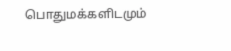பொதுமக்களிடமும்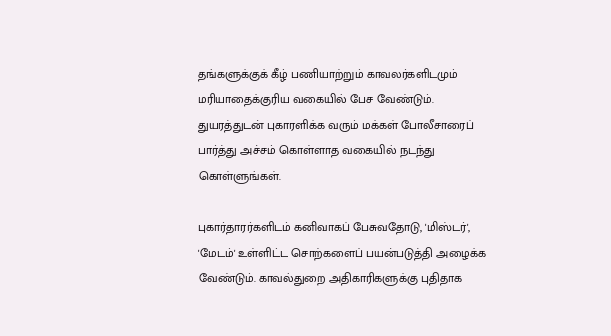தங்களுக்குக் கீழ் பணியாற்றும் காவலர்களிடமும் மரியாதைக்குரிய வகையில் பேச வேண்டும். துயரத்துடன் புகாரளிக்க வரும் மக்கள் போலீசாரைப் பார்த்து அச்சம் கொள்ளாத வகையில் நடந்து கொள்ளுங்கள்.

புகார்தாரர்களிடம் கனிவாகப் பேசுவதோடு, 'மிஸ்டர்', 'மேடம்' உள்ளிட்ட சொற்களைப் பயன்படுத்தி அழைக்க வேண்டும். காவல்துறை அதிகாரிகளுக்கு புதிதாக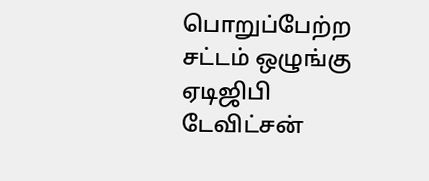பொறுப்பேற்ற சட்டம் ஒழுங்கு ஏடிஜிபி டேவிட்சன்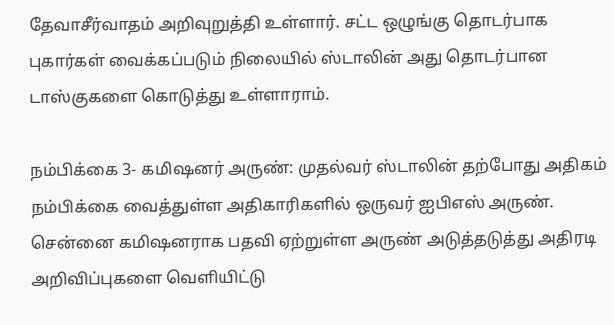தேவாசீர்வாதம் அறிவுறுத்தி உள்ளார். சட்ட ஒழுங்கு தொடர்பாக புகார்கள் வைக்கப்படும் நிலையில் ஸ்டாலின் அது தொடர்பான டாஸ்குகளை கொடுத்து உள்ளாராம்.

நம்பிக்கை 3- கமிஷனர் அருண்: முதல்வர் ஸ்டாலின் தற்போது அதிகம் நம்பிக்கை வைத்துள்ள அதிகாரிகளில் ஒருவர் ஐபிஎஸ் அருண். சென்னை கமிஷனராக பதவி ஏற்றுள்ள அருண் அடுத்தடுத்து அதிரடி அறிவிப்புகளை வெளியிட்டு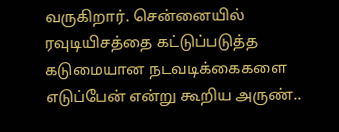வருகிறார். சென்னையில் ரவுடியிசத்தை கட்டுப்படுத்த கடுமையான நடவடிக்கைகளை எடுப்பேன் என்று கூறிய அருண்..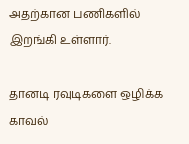அதற்கான பணிகளில் இறங்கி உள்ளார்.

தானடி ரவுடிகளை ஒழிக்க காவல்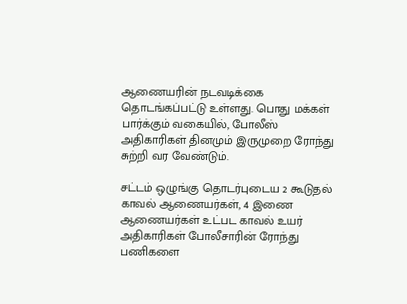ஆணையரின் நடவடிக்கை தொடங்கப்பட்டு உள்ளது. பொது மக்கள் பார்க்கும் வகையில், போலீஸ் அதிகாரிகள் தினமும் இருமுறை ரோந்து சுற்றி வர வேண்டும்.

சட்டம் ஒழுங்கு தொடர்புடைய 2 கூடுதல் காவல் ஆணையர்கள், 4 இணை ஆணையர்கள் உட்பட காவல் உயர் அதிகாரிகள் போலீசாரின் ரோந்து பணிகளை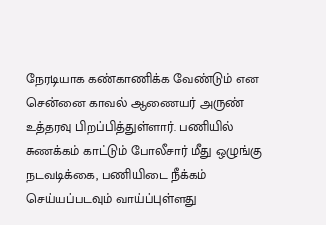நேரடியாக கண்காணிக்க வேண்டும் என சென்னை காவல் ஆணையர் அருண் உத்தரவு பிறப்பித்துள்ளார். பணியில் சுணக்கம் காட்டும் போலீசார் மீது ஒழுங்கு நடவடிக்கை, பணியிடை நீக்கம் செய்யப்படவும் வாய்ப்புள்ளது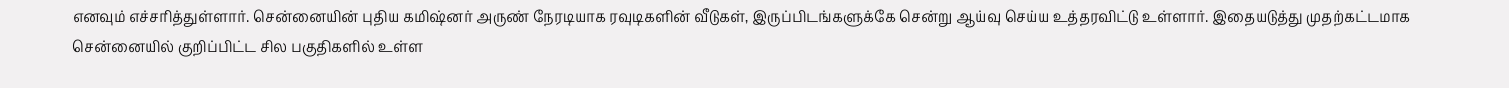எனவும் எச்சரித்துள்ளார். சென்னையின் புதிய கமிஷ்னர் அருண் நேரடியாக ரவுடிகளின் வீடுகள், இருப்பிடங்களுக்கே சென்று ஆய்வு செய்ய உத்தரவிட்டு உள்ளார். இதையடுத்து முதற்கட்டமாக சென்னையில் குறிப்பிட்ட சில பகுதிகளில் உள்ள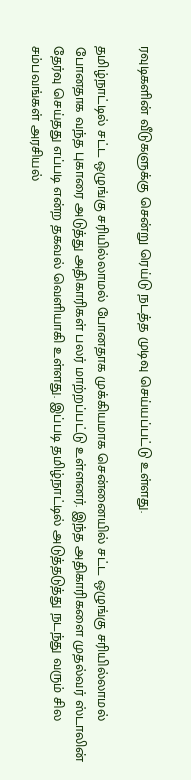ரவுடிகளின் வீடுகளுக்கு சென்று ரெய்டு நடத்த முடிவு செய்யப்பட்டு உள்ளது.

தமிழ்நாட்டில் சட்ட ஒழுங்கு சரியில்லாமல் போனதாக முக்கியமாக சென்னையில் சட்ட ஒழுங்கு சரியில்லாமல் போனதாக வந்த புகாரை அடுத்து அதிகாரிகள் பலர் மாற்றப்பட்டு உள்ளனர். இந்த அதிகாரிகளை முதல்வர் ஸ்டாலின் தேர்வு செய்தது எப்படி என்ற தகவல் வெளியாகி உள்ளது. இப்படி தமிழ்நாட்டில் அடுத்தடுத்து நடந்து வரும் சில சம்பவங்கள் அரசியல்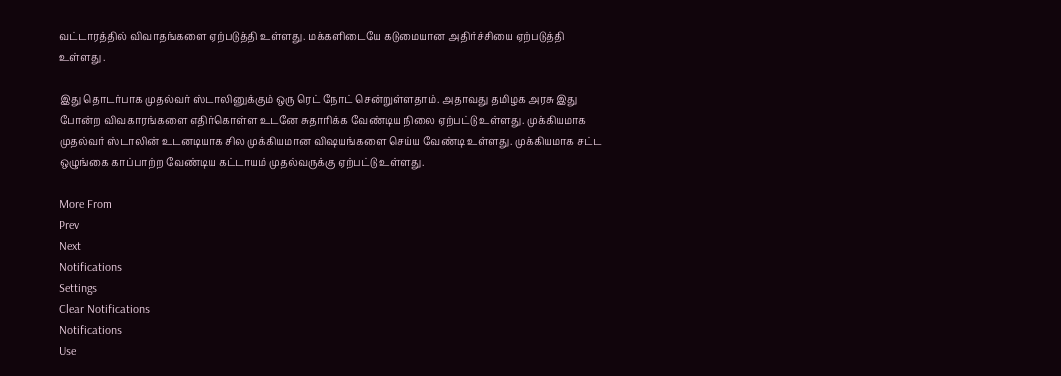வட்டாரத்தில் விவாதங்களை ஏற்படுத்தி உள்ளது. மக்களிடையே கடுமையான அதிர்ச்சியை ஏற்படுத்தி உள்ளது .

இது தொடர்பாக முதல்வர் ஸ்டாலினுக்கும் ஒரு ரெட் நோட் சென்றுள்ளதாம். அதாவது தமிழக அரசு இது போன்ற விவகாரங்களை எதிர்கொள்ள உடனே சுதாரிக்க வேண்டிய நிலை ஏற்பட்டு உள்ளது. முக்கியமாக முதல்வர் ஸ்டாலின் உடனடியாக சில முக்கியமான விஷயங்களை செய்ய வேண்டி உள்ளது. முக்கியமாக சட்ட ஒழுங்கை காப்பாற்ற வேண்டிய கட்டாயம் முதல்வருக்கு ஏற்பட்டு உள்ளது.

More From
Prev
Next
Notifications
Settings
Clear Notifications
Notifications
Use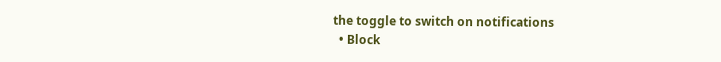the toggle to switch on notifications
  • Block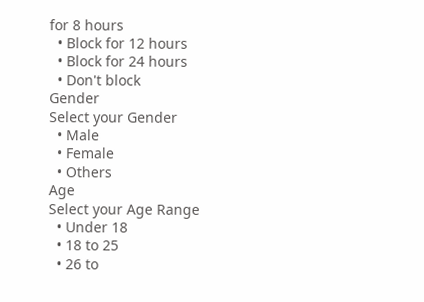for 8 hours
  • Block for 12 hours
  • Block for 24 hours
  • Don't block
Gender
Select your Gender
  • Male
  • Female
  • Others
Age
Select your Age Range
  • Under 18
  • 18 to 25
  • 26 to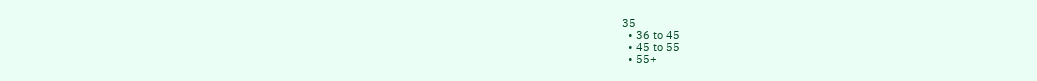35
  • 36 to 45
  • 45 to 55
  • 55+